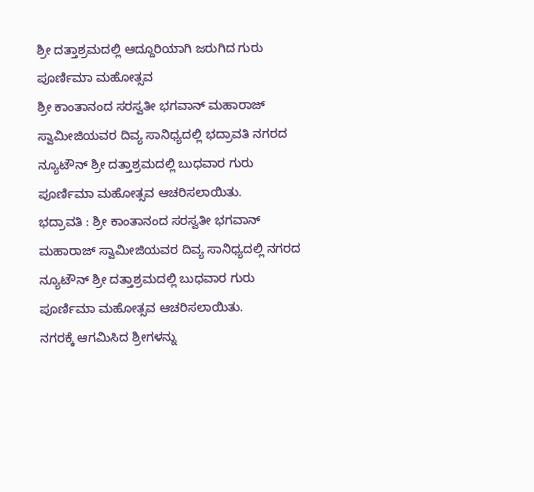ಶ್ರೀ ದತ್ತಾಶ್ರಮದಲ್ಲಿ ಆದ್ದೂರಿಯಾಗಿ ಜರುಗಿದ ಗುರು ಪೂರ್ಣಿಮಾ ಮಹೋತ್ಸವ
ಶ್ರೀ ಕಾಂತಾನಂದ ಸರಸ್ವತೀ ಭಗವಾನ್ ಮಹಾರಾಜ್ ಸ್ವಾಮೀಜಿಯವರ ದಿವ್ಯ ಸಾನಿಧ್ಯದಲ್ಲಿ ಭದ್ರಾವತಿ ನಗರದ ನ್ಯೂಟೌನ್ ಶ್ರೀ ದತ್ತಾಶ್ರಮದಲ್ಲಿ ಬುಧವಾರ ಗುರು ಪೂರ್ಣಿಮಾ ಮಹೋತ್ಸವ ಆಚರಿಸಲಾಯಿತು.
ಭದ್ರಾವತಿ : ಶ್ರೀ ಕಾಂತಾನಂದ ಸರಸ್ವತೀ ಭಗವಾನ್ ಮಹಾರಾಜ್ ಸ್ವಾಮೀಜಿಯವರ ದಿವ್ಯ ಸಾನಿಧ್ಯದಲ್ಲಿ ನಗರದ ನ್ಯೂಟೌನ್ ಶ್ರೀ ದತ್ತಾಶ್ರಮದಲ್ಲಿ ಬುಧವಾರ ಗುರು ಪೂರ್ಣಿಮಾ ಮಹೋತ್ಸವ ಆಚರಿಸಲಾಯಿತು.
ನಗರಕ್ಕೆ ಆಗಮಿಸಿದ ಶ್ರೀಗಳನ್ನು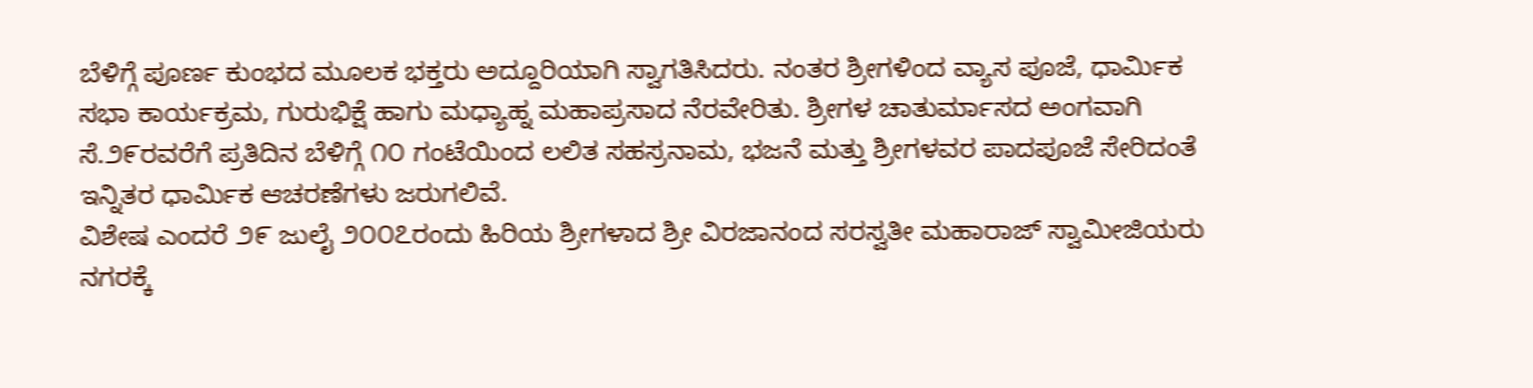ಬೆಳಿಗ್ಗೆ ಪೂರ್ಣ ಕುಂಭದ ಮೂಲಕ ಭಕ್ತರು ಅದ್ದೂರಿಯಾಗಿ ಸ್ವಾಗತಿಸಿದರು. ನಂತರ ಶ್ರೀಗಳಿಂದ ವ್ಯಾಸ ಪೂಜೆ, ಧಾರ್ಮಿಕ ಸಭಾ ಕಾರ್ಯಕ್ರಮ, ಗುರುಭಿಕ್ಷೆ ಹಾಗು ಮಧ್ಯಾಹ್ನ ಮಹಾಪ್ರಸಾದ ನೆರವೇರಿತು. ಶ್ರೀಗಳ ಚಾತುರ್ಮಾಸದ ಅಂಗವಾಗಿ ಸೆ.೨೯ರವರೆಗೆ ಪ್ರತಿದಿನ ಬೆಳಿಗ್ಗೆ ೧೦ ಗಂಟೆಯಿಂದ ಲಲಿತ ಸಹಸ್ರನಾಮ, ಭಜನೆ ಮತ್ತು ಶ್ರೀಗಳವರ ಪಾದಪೂಜೆ ಸೇರಿದಂತೆ ಇನ್ನಿತರ ಧಾರ್ಮಿಕ ಆಚರಣೆಗಳು ಜರುಗಲಿವೆ.
ವಿಶೇಷ ಎಂದರೆ ೨೯ ಜುಲೈ ೨೦೦೭ರಂದು ಹಿರಿಯ ಶ್ರೀಗಳಾದ ಶ್ರೀ ವಿರಜಾನಂದ ಸರಸ್ವತೀ ಮಹಾರಾಜ್ ಸ್ವಾಮೀಜಿಯರು ನಗರಕ್ಕೆ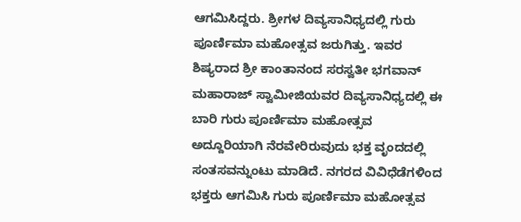ಆಗಮಿಸಿದ್ದರು. ಶ್ರೀಗಳ ದಿವ್ಯಸಾನಿಧ್ಯದಲ್ಲಿ ಗುರು ಪೂರ್ಣಿಮಾ ಮಹೋತ್ಸವ ಜರುಗಿತ್ತು. ಇವರ ಶಿಷ್ಯರಾದ ಶ್ರೀ ಕಾಂತಾನಂದ ಸರಸ್ವತೀ ಭಗವಾನ್ ಮಹಾರಾಜ್ ಸ್ವಾಮೀಜಿಯವರ ದಿವ್ಯಸಾನಿಧ್ಯದಲ್ಲಿ ಈ ಬಾರಿ ಗುರು ಪೂರ್ಣಿಮಾ ಮಹೋತ್ಸವ ಅದ್ದೂರಿಯಾಗಿ ನೆರವೇರಿರುವುದು ಭಕ್ತ ವೃಂದದಲ್ಲಿ ಸಂತಸವನ್ನುಂಟು ಮಾಡಿದೆ. ನಗರದ ವಿವಿಧೆಡೆಗಳಿಂದ ಭಕ್ತರು ಆಗಮಿಸಿ ಗುರು ಪೂರ್ಣಿಮಾ ಮಹೋತ್ಸವ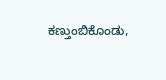ಕಣ್ತುಂಬಿಕೊಂಡು,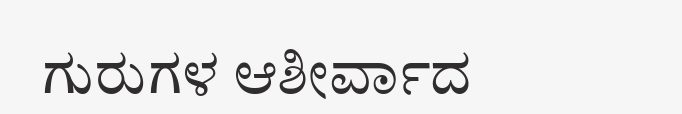ಗುರುಗಳ ಆಶೀರ್ವಾದ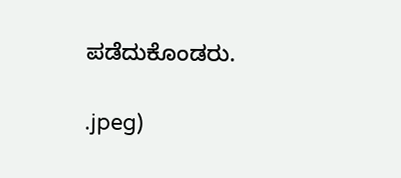ಪಡೆದುಕೊಂಡರು.

.jpeg)